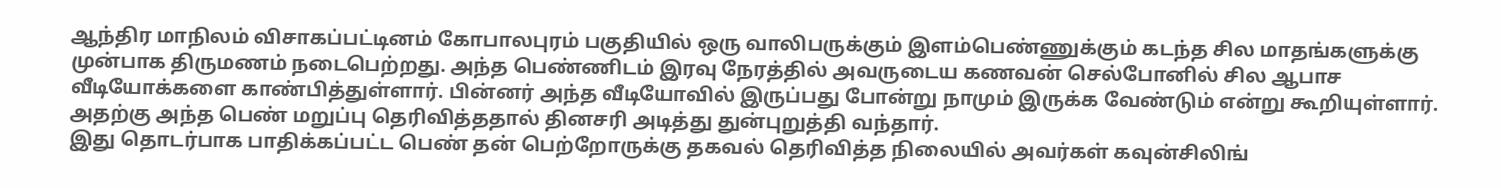ஆந்திர மாநிலம் விசாகப்பட்டினம் கோபாலபுரம் பகுதியில் ஒரு வாலிபருக்கும் இளம்பெண்ணுக்கும் கடந்த சில மாதங்களுக்கு முன்பாக திருமணம் நடைபெற்றது. அந்த பெண்ணிடம் இரவு நேரத்தில் அவருடைய கணவன் செல்போனில் சில ஆபாச வீடியோக்களை காண்பித்துள்ளார். பின்னர் அந்த வீடியோவில் இருப்பது போன்று நாமும் இருக்க வேண்டும் என்று கூறியுள்ளார். அதற்கு அந்த பெண் மறுப்பு தெரிவித்ததால் தினசரி அடித்து துன்புறுத்தி வந்தார்.
இது தொடர்பாக பாதிக்கப்பட்ட பெண் தன் பெற்றோருக்கு தகவல் தெரிவித்த நிலையில் அவர்கள் கவுன்சிலிங்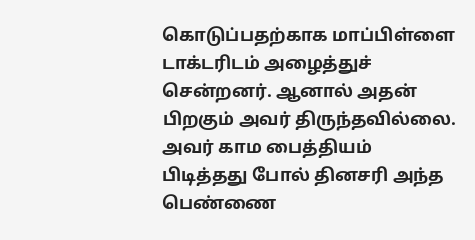கொடுப்பதற்காக மாப்பிள்ளை டாக்டரிடம் அழைத்துச் சென்றனர். ஆனால் அதன் பிறகும் அவர் திருந்தவில்லை. அவர் காம பைத்தியம் பிடித்தது போல் தினசரி அந்த பெண்ணை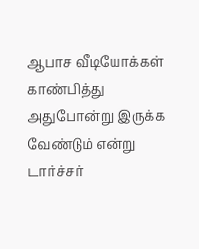ஆபாச வீடியோக்கள் காண்பித்து அதுபோன்று இருக்க வேண்டும் என்று டார்ச்சர்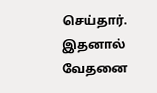செய்தார். இதனால் வேதனை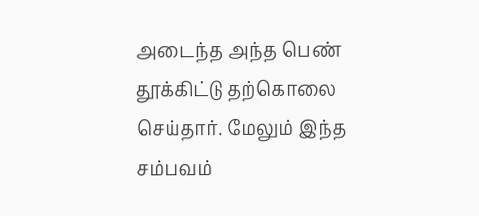அடைந்த அந்த பெண் தூக்கிட்டு தற்கொலை செய்தார். மேலும் இந்த சம்பவம்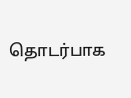தொடர்பாக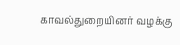காவல்துறையினர் வழக்கு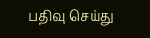பதிவு செய்து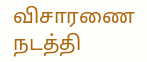விசாரணை நடத்தி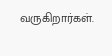வருகிறார்கள்.